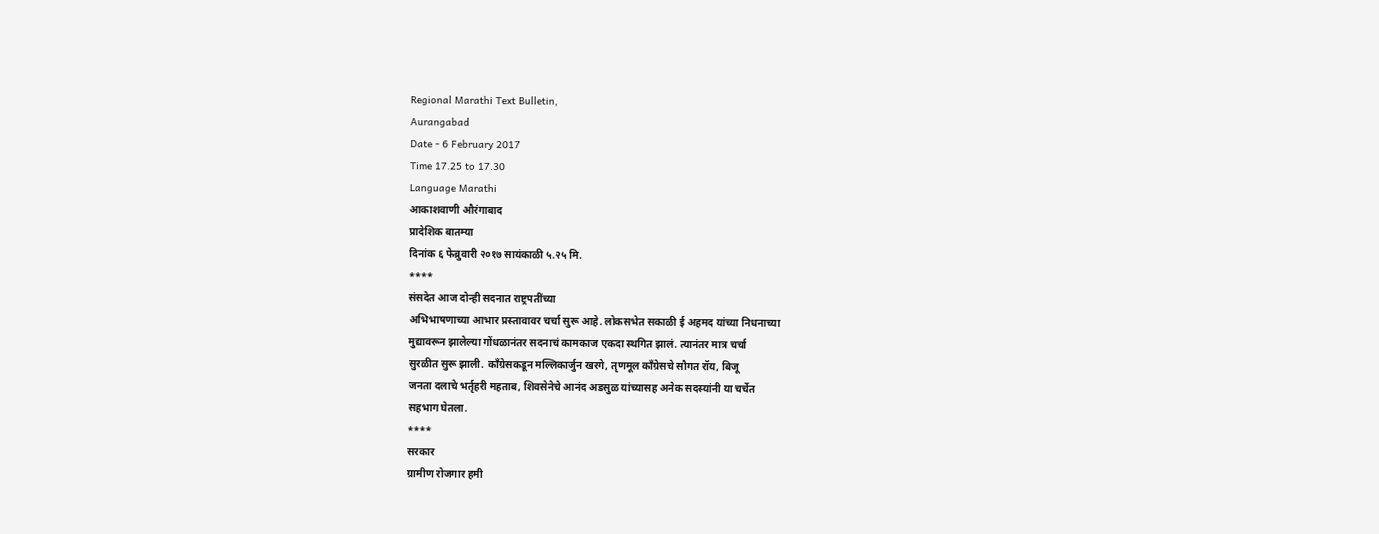Regional Marathi Text Bulletin,
Aurangabad
Date - 6 February 2017
Time 17.25 to 17.30
Language Marathi
आकाशवाणी औरंगाबाद
प्रादेशिक बातम्या
दिनांक ६ फेब्रुवारी २०१७ सायंकाळी ५.२५ मि.
****
संसदेत आज दोन्ही सदनात राष्ट्रपतींच्या
अभिभाषणाच्या आभार प्रस्तावावर चर्चा सुरू आहे. लोकसभेत सकाळी ई अहमद यांच्या निधनाच्या
मुद्यावरून झालेल्या गोंधळानंतर सदनाचं कामकाज एकदा स्थगित झालं. त्यानंतर मात्र चर्चा
सुरळीत सुरू झाली. काँग्रेसकडून मल्लिकार्जुन खरगे, तृणमूल काँग्रेसचे सौगत रॉय, बिजू
जनता दलाचे भर्तृहरी महताब, शिवसेनेचे आनंद अडसुळ यांच्यासह अनेक सदस्यांनी या चर्चेत
सहभाग घेतला.
****
सरकार
ग्रामीण रोजगार हमी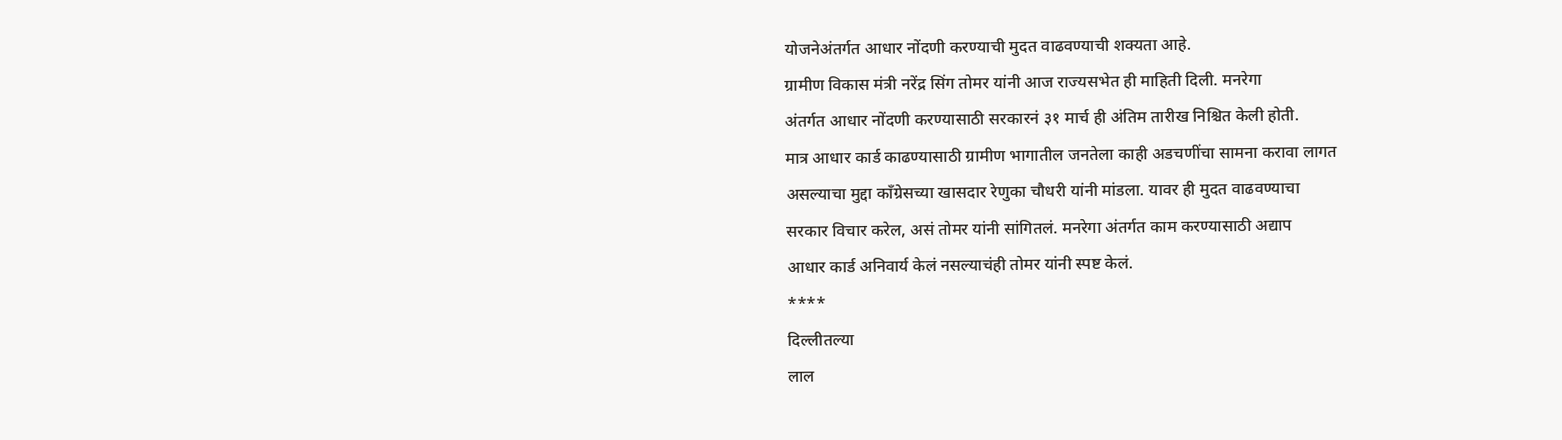योजनेअंतर्गत आधार नोंदणी करण्याची मुदत वाढवण्याची शक्यता आहे.
ग्रामीण विकास मंत्री नरेंद्र सिंग तोमर यांनी आज राज्यसभेत ही माहिती दिली. मनरेगा
अंतर्गत आधार नोंदणी करण्यासाठी सरकारनं ३१ मार्च ही अंतिम तारीख निश्चित केली होती.
मात्र आधार कार्ड काढण्यासाठी ग्रामीण भागातील जनतेला काही अडचणींचा सामना करावा लागत
असल्याचा मुद्दा काँग्रेसच्या खासदार रेणुका चौधरी यांनी मांडला. यावर ही मुदत वाढवण्याचा
सरकार विचार करेल, असं तोमर यांनी सांगितलं. मनरेगा अंतर्गत काम करण्यासाठी अद्याप
आधार कार्ड अनिवार्य केलं नसल्याचंही तोमर यांनी स्पष्ट केलं.
****
दिल्लीतल्या
लाल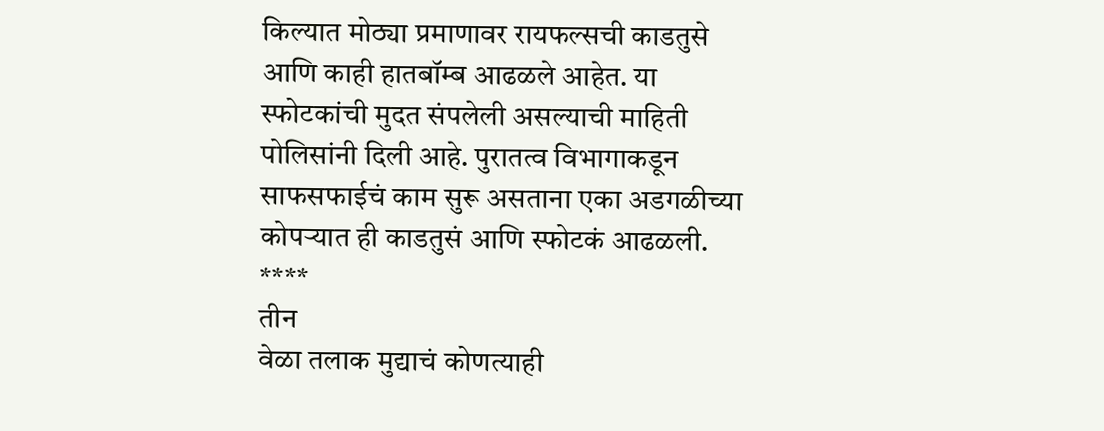किल्यात मोठ्या प्रमाणावर रायफल्सची काडतुसे आणि काही हातबॉम्ब आढळले आहेत. या
स्फोटकांची मुदत संपलेली असल्याची माहिती पोलिसांनी दिली आहे. पुरातत्व विभागाकडून
साफसफाईचं काम सुरू असताना एका अडगळीच्या कोपऱ्यात ही काडतुसं आणि स्फोटकं आढळली.
****
तीन
वेळा तलाक मुद्याचं कोणत्याही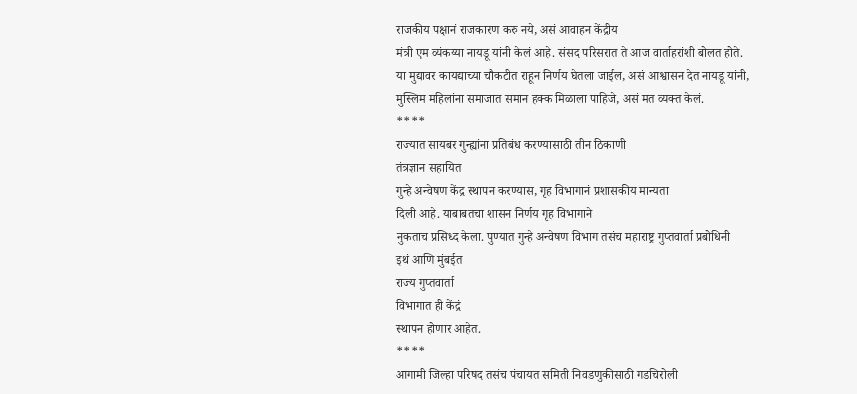राजकीय पक्षानं राजकारण करु नये, असं आवाहन केंद्रीय
मंत्री एम व्यंकय्या नायडू यांनी केलं आहे. संसद परिसरात ते आज वार्ताहरांशी बोलत होते.
या मुद्यावर कायद्याच्या चौकटीत राहून निर्णय घेतला जाईल, असं आश्वासन देत नायडू यांनी,
मुस्लिम महिलांना समाजात समान हक्क मिळाला पाहिजे, असं मत व्यक्त केलं.
****
राज्यात सायबर गुन्ह्यांना प्रतिबंध करण्यासाठी तीन ठिकाणी
तंत्रज्ञान सहायित
गुन्हे अन्वेषण केंद्र स्थापन करण्यास, गृह विभागानं प्रशासकीय मान्यता
दिली आहे. याबाबतचा शासन निर्णय गृह विभागाने
नुकताच प्रसिध्द केला. पुण्यात गुन्हे अन्वेषण विभाग तसंच महाराष्ट्र गुप्तवार्ता प्रबोधिनी
इथं आणि मुंबईत
राज्य गुप्तवार्ता
विभागात ही केंद्रं
स्थापन होणार आहेत.
****
आगामी जिल्हा परिषद तसंच पंचायत समिती निवडणुकीसाठी गडचिरोली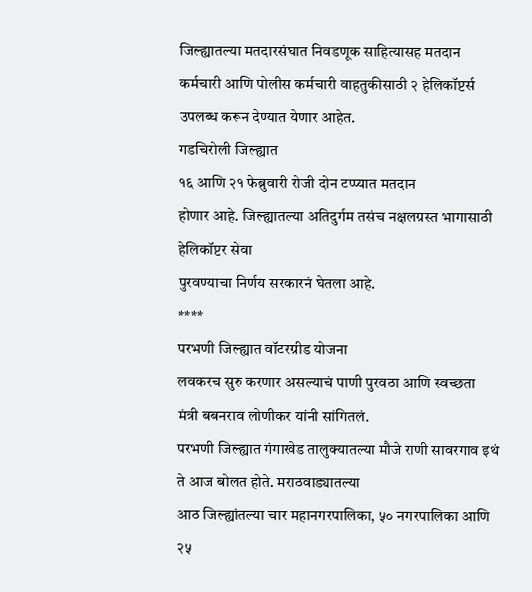जिल्ह्यातल्या मतदारसंघात निवडणूक साहित्यासह मतदान कर्मचारी आणि पोलीस कर्मचारी वाहतुकीसाठी २ हेलिकॉप्टर्स उपलब्ध करून देण्यात येणार आहेत.
गडचिरोली जिल्ह्यात
१६ आणि २१ फेब्रुवारी रोजी दोन टप्प्यात मतदान
होणार आहे. जिल्ह्यातल्या अतिदुर्गम तसंच नक्षलग्रस्त भागासाठी हेलिकॉप्टर सेवा
पुरवण्याचा निर्णय सरकारनं घेतला आहे.
****
परभणी जिल्ह्यात वॉटरग्रीड योजना
लवकरच सुरु करणार असल्याचं पाणी पुरवठा आणि स्वच्छता मंत्री बबनराव लोणीकर यांनी सांगितलं.
परभणी जिल्ह्यात गंगाखेड तालुक्यातल्या मौजे राणी सावरगाव इथं ते आज बोलत होते. मराठवाड्यातल्या
आठ जिल्ह्यांतल्या चार महानगरपालिका, ५० नगरपालिका आणि २५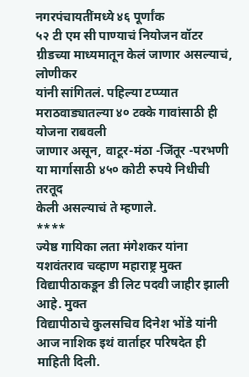नगरपंचायतींमध्ये ४६ पूर्णांक
५२ टी एम सी पाण्याचं नियोजन वॉटर ग्रीडच्या माध्यमातून केलं जाणार असल्याचं, लोणीकर
यांनी सांगितलं. पहिल्या टप्प्यात मराठवाड्यातल्या ४० टक्के गावांसाठी ही योजना राबवली
जाणार असून, वाटूर-मंठा -जिंतूर -परभणी या मार्गासाठी ४५० कोटी रुपये निधीची तरतूद
केली असल्याचं ते म्हणाले.
****
ज्येष्ठ गायिका लता मंगेशकर यांना
यशवंतराव चव्हाण महाराष्ट्र मुक्त विद्यापीठाकडून डी लिट पदवी जाहीर झाली आहे. मुक्त
विद्यापीठाचे कुलसचिव दिनेश भोंडे यांनी आज नाशिक इथं वार्ताहर परिषदेत ही माहिती दिली.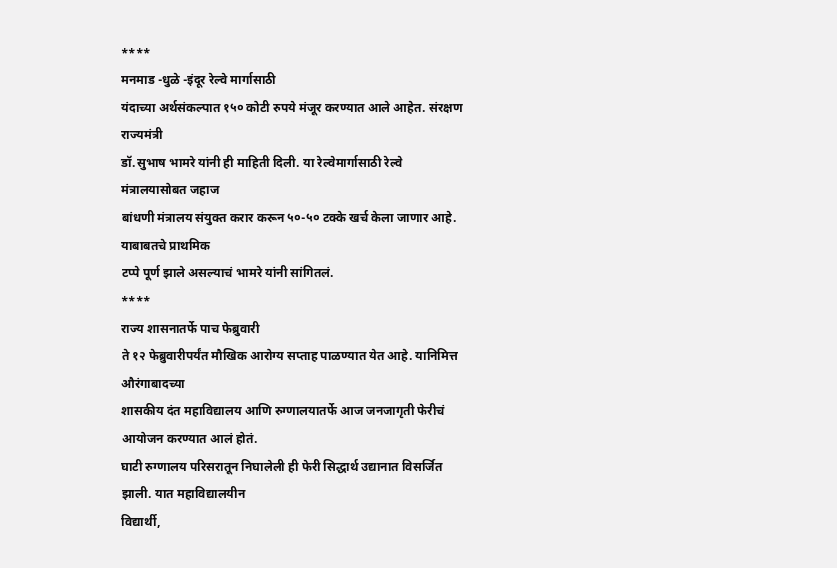****
मनमाड -धुळे -इंदूर रेल्वे मार्गासाठी
यंदाच्या अर्थसंकल्पात १५० कोटी रुपये मंजूर करण्यात आले आहेत. संरक्षण राज्यमंत्री
डॉ.सुभाष भामरे यांनी ही माहिती दिली. या रेल्वेमार्गासाठी रेल्वे मंत्रालयासोबत जहाज
बांधणी मंत्रालय संयुक्त करार करून ५०-५० टक्के खर्च केला जाणार आहे. याबाबतचे प्राथमिक
टप्पे पूर्ण झाले असल्याचं भामरे यांनी सांगितलं.
****
राज्य शासनातर्फे पाच फेब्रुवारी
ते १२ फेब्रुवारीपर्यंत मौखिक आरोग्य सप्ताह पाळण्यात येत आहे. यानिमित्त औरंगाबादच्या
शासकीय दंत महाविद्यालय आणि रुग्णालयातर्फे आज जनजागृती फेरीचं आयोजन करण्यात आलं होतं.
घाटी रुग्णालय परिसरातून निघालेली ही फेरी सिद्धार्थ उद्यानात विसर्जित झाली. यात महाविद्यालयीन
विद्यार्थी,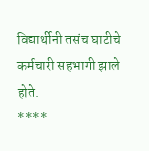विद्यार्थीनी तसंच घाटीचे कर्मचारी सहभागी झाले होते.
****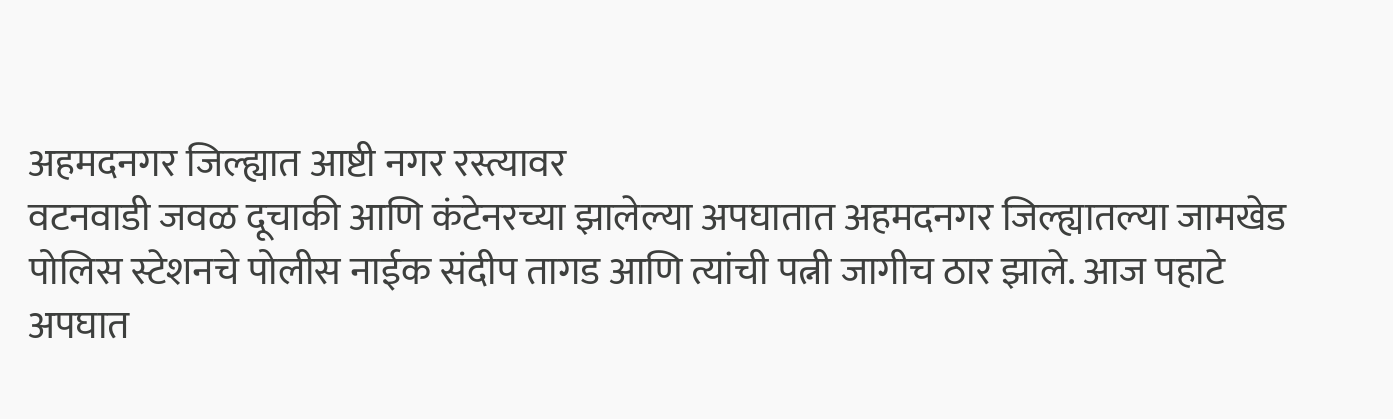अहमदनगर जिल्ह्यात आष्टी नगर रस्त्यावर
वटनवाडी जवळ दूचाकी आणि कंटेनरच्या झालेल्या अपघातात अहमदनगर जिल्ह्यातल्या जामखेड
पोलिस स्टेशनचे पोलीस नाईक संदीप तागड आणि त्यांची पत्नी जागीच ठार झाले. आज पहाटे
अपघात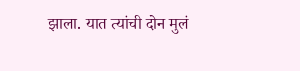झाला. यात त्यांची दोन मुलं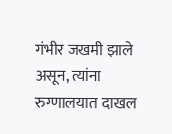गंभीर जखमी झाले असून, त्यांना रुग्णालयात दाखल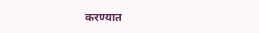करण्यात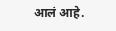आलं आहे.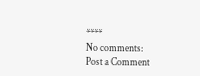****
No comments:
Post a Comment